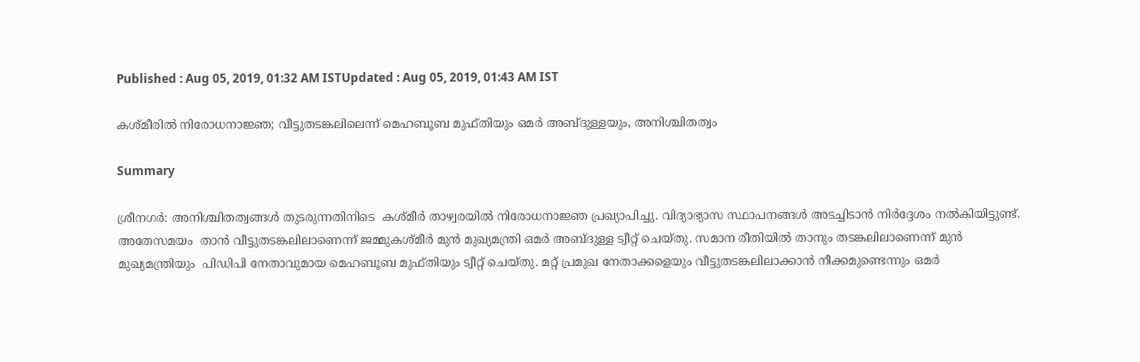Published : Aug 05, 2019, 01:32 AM ISTUpdated : Aug 05, 2019, 01:43 AM IST

കശ്മീരില്‍ നിരോധനാജ്ഞ; വീട്ടുതടങ്കലിലെന്ന് മെഹബൂബ മുഫ്തിയും ഒമർ അബ്ദുള്ളയും, അനിശ്ചിതത്വം

Summary

ശ്രീനഗര്‍: അനിശ്ചിതത്വങ്ങള്‍ തുടരുന്നതിനിടെ  കശ്മീര്‍ താഴ്വരയില്‍ നിരോധനാജ്ഞ പ്രഖ്യാപിച്ചു. വിദ്യാഭ്യാസ സ്ഥാപനങ്ങൾ അടച്ചിടാൻ നിർദ്ദേശം നല്‍കിയിട്ടുണ്ട്. അതേസമയം  താന്‍ വീട്ടുതടങ്കലിലാണെന്ന് ജമ്മുകശ്മീര്‍ മുന്‍ മുഖ്യമന്ത്രി ഒമർ അബ്ദുള്ള ട്വീറ്റ് ചെയ്തു. സമാന രീതിയില്‍ താനും തടങ്കലിലാണെന്ന് മുന്‍ മുഖ്യമന്ത്രിയും  പിഡിപി നേതാവുമായ മെഹബൂബ മുഫ്തിയും ട്വീറ്റ് ചെയ്തു. മറ്റ് പ്രമുഖ നേതാക്കളെയും വീട്ടുതടങ്കലിലാക്കാൻ നീക്കമുണ്ടെന്നും ഒമർ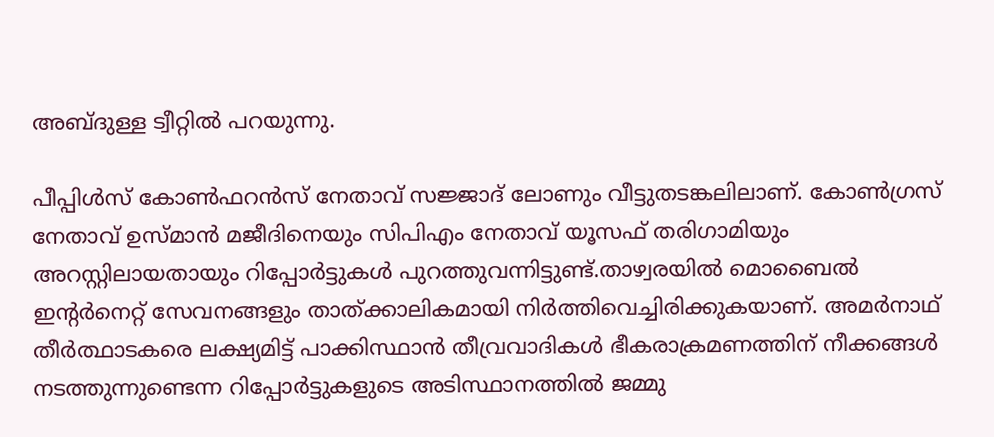അബ്ദുള്ള ട്വീറ്റില്‍ പറയുന്നു.

പീപ്പിൾസ് കോൺഫറൻസ് നേതാവ് സജ്ജാദ് ലോണും വീട്ടുതടങ്കലിലാണ്. കോൺഗ്രസ് നേതാവ് ഉസ്മാൻ മജീദിനെയും സിപിഎം നേതാവ് യൂസഫ് തരിഗാമിയും അറസ്റ്റിലായതായും റിപ്പോര്‍ട്ടുകള്‍ പുറത്തുവന്നിട്ടുണ്ട്.താഴ്വരയില്‍ മൊബൈല്‍ ഇന്‍റര്‍നെറ്റ് സേവനങ്ങളും താത്ക്കാലികമായി നിര്‍ത്തിവെച്ചിരിക്കുകയാണ്. അമര്‍നാഥ് തീര്‍ത്ഥാടകരെ ലക്ഷ്യമിട്ട് പാക്കിസ്ഥാന്‍ തീവ്രവാദികള്‍ ഭീകരാക്രമണത്തിന് നീക്കങ്ങൾ നടത്തുന്നുണ്ടെന്ന റിപ്പോര്‍ട്ടുകളുടെ അടിസ്ഥാനത്തിൽ ജമ്മു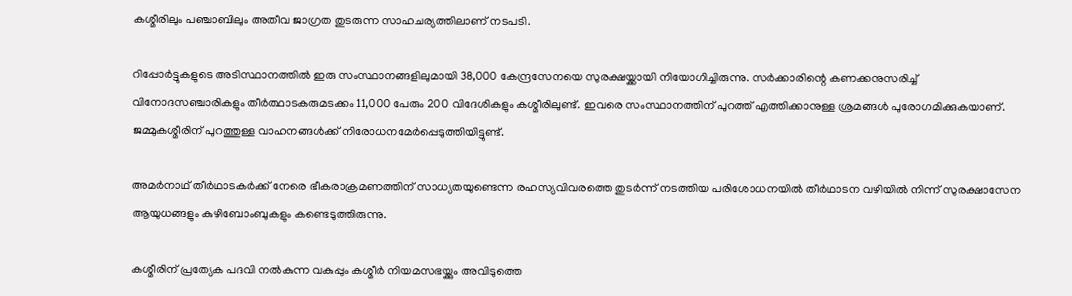കശ്മീരിലും പഞ്ചാബിലും അതീവ ജാഗ്രത തുടരുന്ന സാഹചര്യത്തിലാണ് നടപടി.

റിപ്പോര്‍ട്ടുകളുടെ അടിസ്ഥാനത്തില്‍ ഇരു സംസ്ഥാനങ്ങളിലുമായി 38,000 കേന്ദ്രസേനയെ സുരക്ഷയ്ക്കായി നിയോഗിച്ചിരുന്നു. സർക്കാരിന്റെ കണക്കനുസരിച്ച് വിനോദസഞ്ചാരികളും തീർത്ഥാടകരുമടക്കം 11,000 പേരും 200 വിദേശികളും കശ്മീരിലുണ്ട്. ഇവരെ സംസ്ഥാനത്തിന് പുറത്ത് എത്തിക്കാനുള്ള ശ്രമങ്ങൾ പുരോഗമിക്കുകയാണ്. ജമ്മുകശ്മീരിന് പുറത്തുള്ള വാഹനങ്ങൾക്ക് നിരോധനമേർപ്പെടുത്തിയിട്ടുണ്ട്.

അമർനാഥ്‌ തീർഥാടകർക്ക് നേരെ ഭീകരാക്രമണത്തിന് സാധ്യതയുണ്ടെന്ന രഹസ്യവിവരത്തെ തുടർന്ന് നടത്തിയ പരിശോധനയിൽ തീർഥാടന വഴിയിൽ നിന്ന് സുരക്ഷാസേന ആയുധങ്ങളും കുഴിബോംബുകളും കണ്ടെടുത്തിരുന്നു.

കശ്മീരിന് പ്രത്യേക പദവി നല്‍കുന്ന വകുപ്പും കശ്മീര്‍ നിയമസഭയ്ക്കും അവിടുത്തെ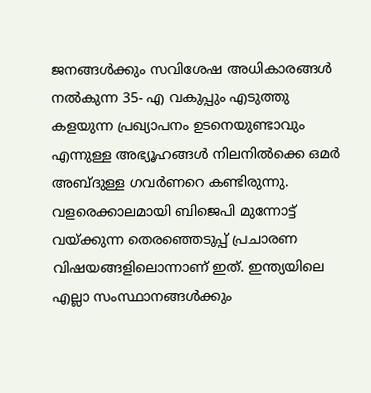ജനങ്ങള്‍ക്കും സവിശേഷ അധികാരങ്ങള്‍ നല്‍കുന്ന 35- എ വകുപ്പും എടുത്തു കളയുന്ന പ്രഖ്യാപനം ഉടനെയുണ്ടാവും എന്നുള്ള അഭ്യൂഹങ്ങള്‍ നിലനില്‍ക്കെ ഒമര്‍ അബ്ദുള്ള ഗവര്‍ണറെ കണ്ടിരുന്നു. വളരെക്കാലമായി ബിജെപി മുന്നോട്ട് വയ്ക്കുന്ന തെരഞ്ഞെടുപ്പ് പ്രചാരണ വിഷയങ്ങളിലൊന്നാണ് ഇത്. ഇന്ത്യയിലെ എല്ലാ സംസ്ഥാനങ്ങ‍ള്‍ക്കും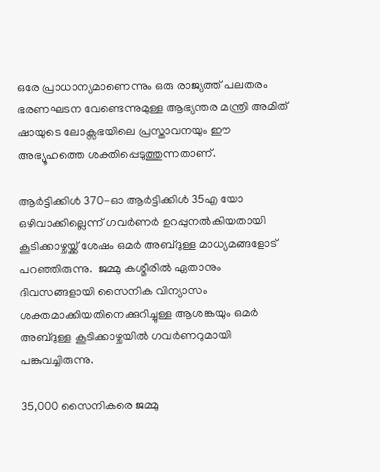ഒരേ പ്രാധാന്യമാണെന്നും ഒരു രാജ്യത്ത് പലതരം ഭരണഘടന വേണ്ടെന്നുമുള്ള ആഭ്യന്തര മന്ത്രി അമിത്  ഷായുടെ ലോക്സഭയിലെ പ്രസ്താവനയും ഈ അഭ്യൂഹത്തെ ശക്തിപ്പെടുത്തുന്നതാണ്.

ആര്‍ട്ടിക്കിള്‍ 370-ഓ ആര്‍ട്ടിക്കിള്‍ 35എ യോ ഒഴിവാക്കില്ലെന്ന് ഗവര്‍ണര്‍ ഉറപ്പുനല്‍കിയതായി കൂടിക്കാഴ്ചയ്ക്ക് ശേഷം ഒമര്‍ അബ്‍ദുള്ള മാധ്യമങ്ങളോട് പറഞ്ഞിരുന്നു.  ജമ്മു കശ്മീരില്‍ ഏതാനും ദിവസങ്ങളായി സൈനിക വിന്യാസം ശക്തമാക്കിയതിനെക്കുറിച്ചുള്ള ആശങ്കയും ഒമര്‍ അബ്ദുള്ള കൂടിക്കാഴ്ചയില്‍ ഗവര്‍ണറുമായി പങ്കുവച്ചിരുന്നു.

35,000 സൈനികരെ ജമ്മു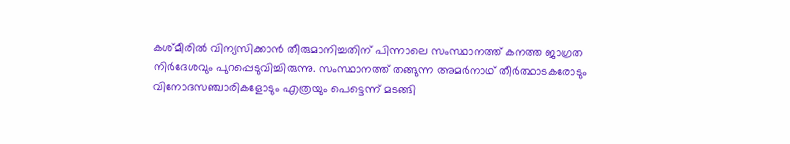കശ്മീരില്‍ വിന്യസിക്കാന്‍ തീരുമാനിച്ചതിന് പിന്നാലെ സംസ്ഥാനത്ത് കനത്ത ജാഗ്രത നിര്‍ദേശവും പുറപ്പെടുവിച്ചിരുന്നു. സംസ്ഥാനത്ത് തങ്ങുന്ന അമര്‍നാഥ് തീര്‍ത്ഥാടകരോടും വിനോദസഞ്ചാരികളോടും എത്രയും പെട്ടെന്ന് മടങ്ങി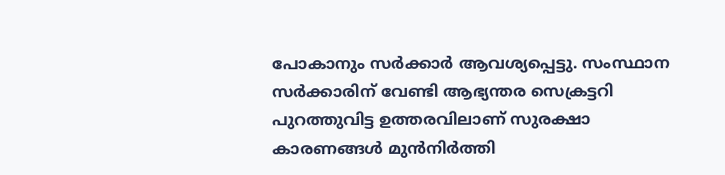പോകാനും സര്‍ക്കാര്‍ ആവശ്യപ്പെട്ടു. സംസ്ഥാന സര്‍ക്കാരിന് വേണ്ടി ആഭ്യന്തര സെക്രട്ടറി പുറത്തുവിട്ട ഉത്തരവിലാണ് സുരക്ഷാ കാരണങ്ങള്‍ മുന്‍നിര്‍ത്തി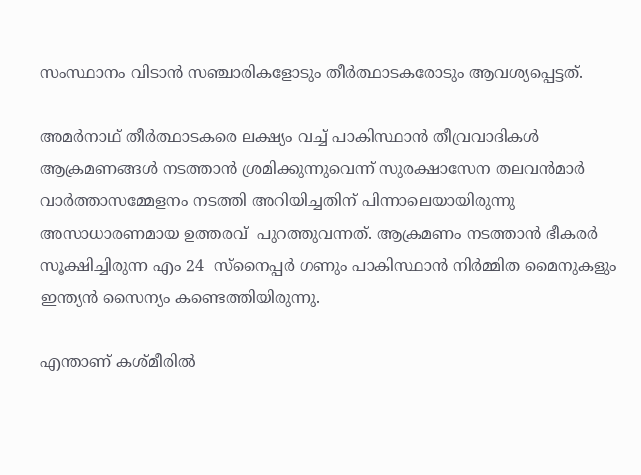സംസ്ഥാനം വിടാന്‍ സഞ്ചാരികളോടും തീര്‍ത്ഥാടകരോടും ആവശ്യപ്പെട്ടത്.

അമര്‍നാഥ് തീര്‍ത്ഥാടകരെ ലക്ഷ്യം വച്ച് പാകിസ്ഥാന്‍ തീവ്രവാദികള്‍ ആക്രമണങ്ങള്‍ നടത്താന്‍ ശ്രമിക്കുന്നുവെന്ന് സുരക്ഷാസേന തലവന്‍മാര്‍ വാര്‍ത്താസമ്മേളനം നടത്തി അറിയിച്ചതിന് പിന്നാലെയായിരുന്നു അസാധാരണമായ ഉത്തരവ്  പുറത്തുവന്നത്. ആക്രമണം നടത്താന്‍ ഭീകരര്‍ സൂക്ഷിച്ചിരുന്ന എം 24  സ്നൈപ്പര്‍ ഗണും പാകിസ്ഥാന്‍ നിര്‍മ്മിത മൈനുകളും ഇന്ത്യന്‍ സൈന്യം കണ്ടെത്തിയിരുന്നു.

എന്താണ് കശ്മീരിൽ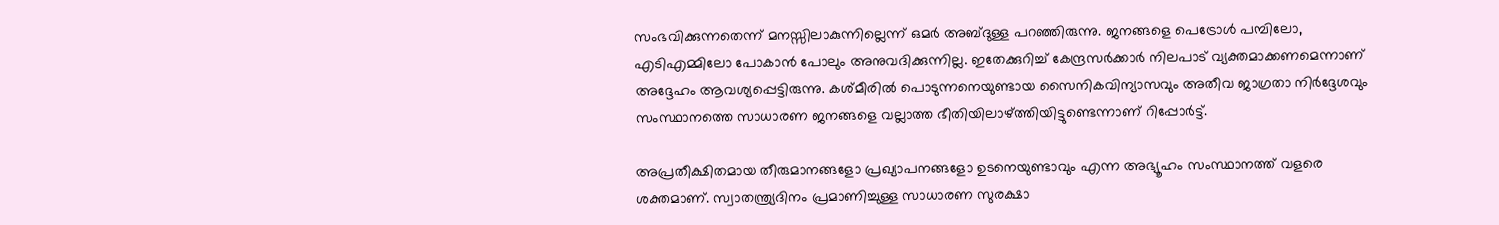സംഭവിക്കുന്നതെന്ന് മനസ്സിലാകുന്നില്ലെന്ന് ഒമര്‍ അബ്ദുള്ള പറഞ്ഞിരുന്നു. ജനങ്ങളെ പെട്രോൾ പമ്പിലോ, എടിഎമ്മിലോ പോകാൻ പോലും അനുവദിക്കുന്നില്ല. ഇതേക്കുറിച്ച് കേന്ദ്രസര്‍ക്കാര്‍ നിലപാട് വ്യക്തമാക്കണമെന്നാണ് അദ്ദേഹം ആവശ്യപ്പെട്ടിരുന്നു. കശ്മീരില്‍ പൊടുന്നനെയുണ്ടായ സൈനികവിന്യാസവും അതീവ ജാഗ്രതാ നിര്‍ദ്ദേശവും സംസ്ഥാനത്തെ സാധാരണ ജനങ്ങളെ വല്ലാത്ത ഭീതിയിലാഴ്ത്തിയിട്ടുണ്ടെന്നാണ് റിപ്പോര്‍ട്ട്.

അപ്രതീക്ഷിതമായ തീരുമാനങ്ങളോ പ്രഖ്യാപനങ്ങളോ ഉടനെയുണ്ടാവും എന്ന അഭ്യൂഹം സംസ്ഥാനത്ത് വളരെ ശക്തമാണ്. സ്വാതന്ത്ര്യദിനം പ്രമാണിച്ചുള്ള സാധാരണ സുരക്ഷാ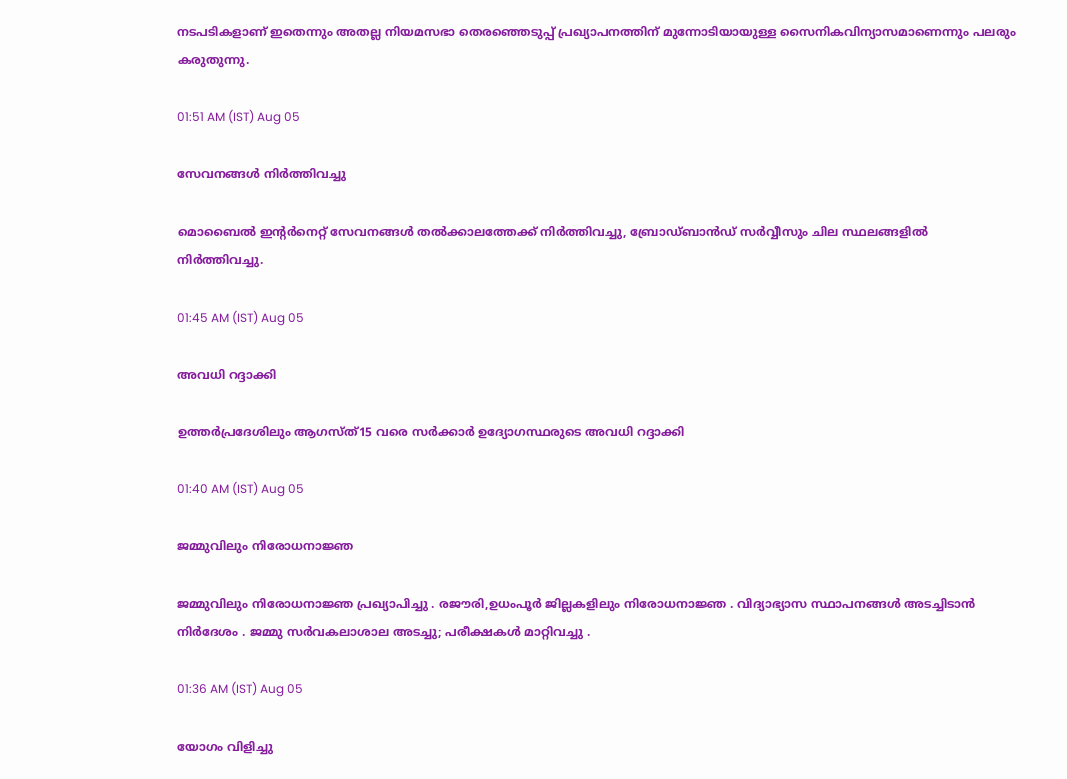നടപടികളാണ് ഇതെന്നും അതല്ല നിയമസഭാ തെരഞ്ഞെടുപ്പ് പ്രഖ്യാപനത്തിന് മുന്നോടിയായുള്ള സൈനികവിന്യാസമാണെന്നും പലരും കരുതുന്നു.

01:51 AM (IST) Aug 05

സേവനങ്ങള്‍ നിര്‍ത്തിവച്ചു

മൊബൈൽ ഇന്റർനെറ്റ് സേവനങ്ങൾ തൽക്കാലത്തേക്ക് നിർത്തിവച്ചു, ബ്രോഡ്ബാൻഡ് സർവ്വീസും ചില സ്ഥലങ്ങളിൽ നിര്‍ത്തിവച്ചു.

01:45 AM (IST) Aug 05

അവധി റദ്ദാക്കി

ഉത്തർപ്രദേശിലും ആഗസ്ത്15 വരെ സർക്കാർ ഉദ്യോഗസ്ഥരുടെ അവധി റദ്ദാക്കി

01:40 AM (IST) Aug 05

ജമ്മുവിലും നിരോധനാജ്ഞ

ജമ്മുവിലും നിരോധനാജ്ഞ പ്രഖ്യാപിച്ചു . രജൗരി,ഉധംപൂർ ജില്ലകളിലും നിരോധനാജ്ഞ . വിദ്യാഭ്യാസ സ്ഥാപനങ്ങൾ അടച്ചിടാൻ നിർദേശം . ജമ്മു സർവകലാശാല അടച്ചു; പരീക്ഷകൾ മാറ്റിവച്ചു .

01:36 AM (IST) Aug 05

യോഗം വിളിച്ചു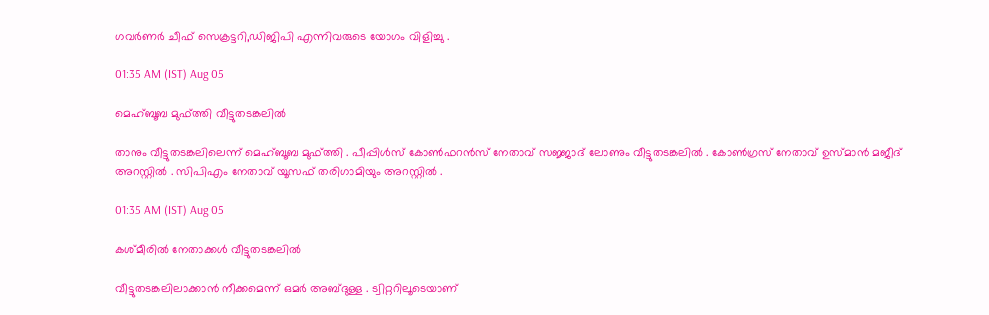ഗവർണർ ചീഫ് സെക്രട്ടറി,ഡിജിപി എന്നിവരുടെ യോഗം വിളിച്ചു .

01:35 AM (IST) Aug 05

മെഹ്ബൂബ മുഫ്ത്തി വീട്ടുതടങ്കലിൽ

താനും വീട്ടുതടങ്കലിലെന്ന് മെഹ്ബൂബ മുഫ്ത്തി . പീപ്പിൾസ് കോൺഫറൻസ് നേതാവ് സജ്ജാദ് ലോണും വീട്ടുതടങ്കലിൽ . കോൺഗ്രസ് നേതാവ് ഉസ്മാൻ മജീദ് അറസ്റ്റിൽ . സിപിഎം നേതാവ് യൂസഫ് തരിഗാമിയും അറസ്റ്റിൽ .

01:35 AM (IST) Aug 05

കശ്മീരിൽ നേതാക്കൾ വീട്ടുതടങ്കലിൽ

വീട്ടുതടങ്കലിലാക്കാൻ നീക്കമെന്ന് ഒമർ അബ്ദുള്ള . ട്വിറ്ററിലൂടെയാണ്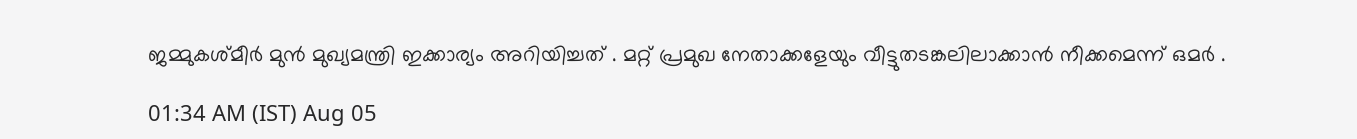ജമ്മുകശ്മീർ മുൻ മുഖ്യമന്ത്രി ഇക്കാര്യം അറിയിച്ചത് . മറ്റ് പ്രമുഖ നേതാക്കളേയും വീട്ടുതടങ്കലിലാക്കാൻ നീക്കമെന്ന് ഒമർ .

01:34 AM (IST) Aug 05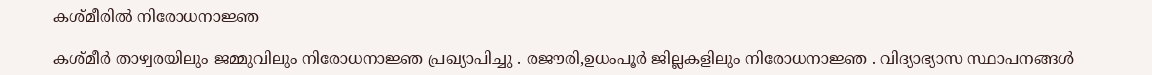കശ്മീരിൽ നിരോധനാജ്ഞ

കശ്മീർ താഴ്വരയിലും ജമ്മുവിലും നിരോധനാജ്ഞ പ്രഖ്യാപിച്ചു . രജൗരി,ഉധംപൂർ ജില്ലകളിലും നിരോധനാജ്ഞ . വിദ്യാഭ്യാസ സ്ഥാപനങ്ങൾ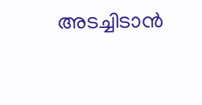അടച്ചിടാൻ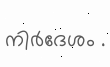നിർദേശം .